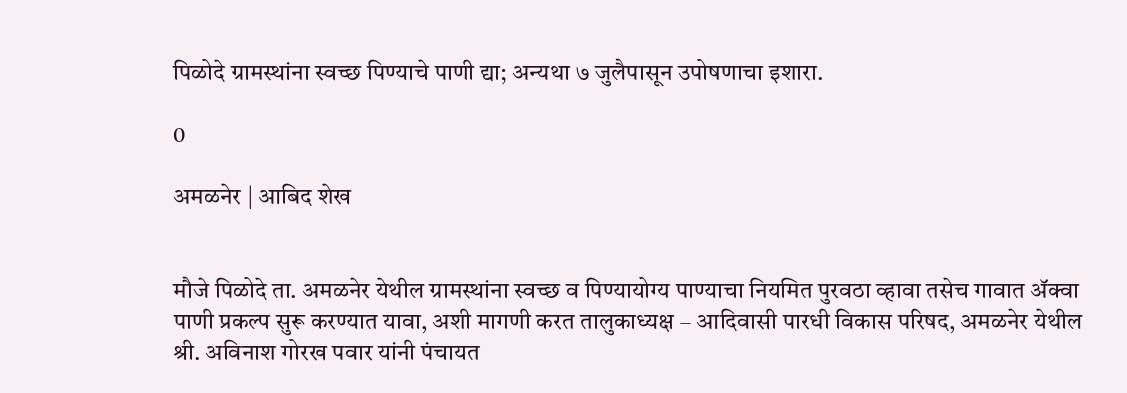पिळोदे ग्रामस्थांना स्वच्छ पिण्याचे पाणी द्या; अन्यथा ७ जुलैपासून उपोषणाचा इशारा.

0

अमळनेर | आबिद शेख


मौजे पिळोदे ता. अमळनेर येथील ग्रामस्थांना स्वच्छ व पिण्यायोग्य पाण्याचा नियमित पुरवठा व्हावा तसेच गावात ॲक्वा पाणी प्रकल्प सुरू करण्यात यावा, अशी मागणी करत तालुकाध्यक्ष – आदिवासी पारधी विकास परिषद, अमळनेर येथील श्री. अविनाश गोरख पवार यांनी पंचायत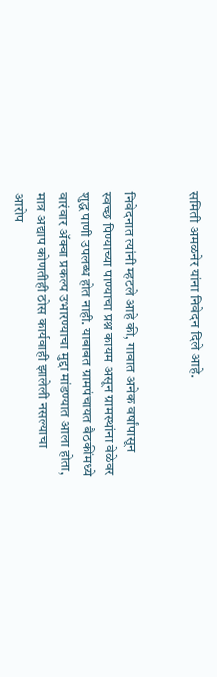समिती अमळनेर यांना निवेदन दिले आहे.


निवेदनात त्यांनी म्हटले आहे की, गावात अनेक वर्षांपासून स्वच्छ पिण्याच्या पाण्याचा प्रश्न कायम असून ग्रामस्थांना वेळेवर शुद्ध पाणी उपलब्ध होत नाही. याबाबत ग्रामपंचायत बैठकींमध्ये वारंवार ॲक्वा प्रकल्प उभारण्याचा मुद्दा मांडण्यात आला होता, मात्र अद्याप कोणतीही ठोस कार्यवाही झालेली नसल्याचा आरोप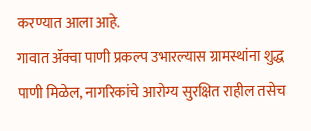करण्यात आला आहे.
गावात ॲक्वा पाणी प्रकल्प उभारल्यास ग्रामस्थांना शुद्ध पाणी मिळेल, नागरिकांचे आरोग्य सुरक्षित राहील तसेच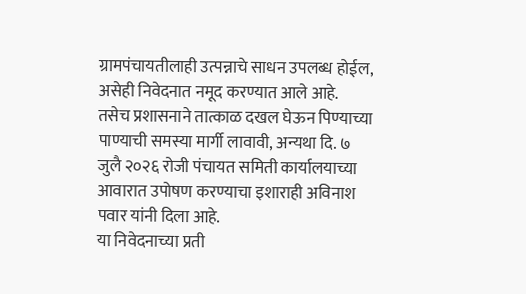ग्रामपंचायतीलाही उत्पन्नाचे साधन उपलब्ध होईल, असेही निवेदनात नमूद करण्यात आले आहे.
तसेच प्रशासनाने तात्काळ दखल घेऊन पिण्याच्या पाण्याची समस्या मार्गी लावावी, अन्यथा दि. ७ जुलै २०२६ रोजी पंचायत समिती कार्यालयाच्या आवारात उपोषण करण्याचा इशाराही अविनाश पवार यांनी दिला आहे.
या निवेदनाच्या प्रती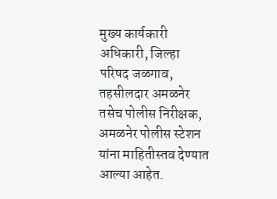मुख्य कार्यकारी अधिकारी, जिल्हा परिषद जळगाव, तहसीलदार अमळनेर तसेच पोलीस निरीक्षक, अमळनेर पोलीस स्टेशन यांना माहितीस्तव देण्यात आल्या आहेत.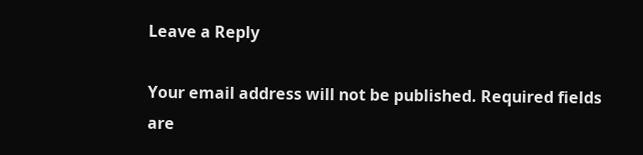Leave a Reply

Your email address will not be published. Required fields are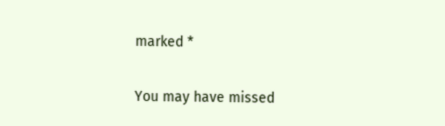marked *

You may have missed